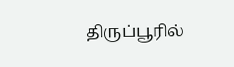திருப்பூரில்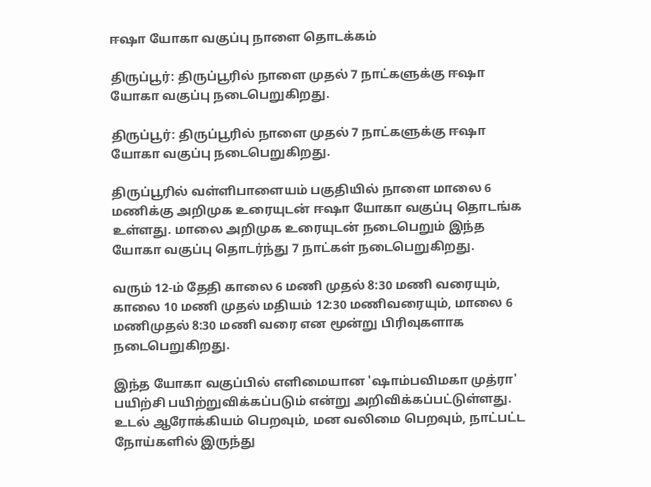ஈஷா யோகா வகுப்பு நாளை தொடக்கம்

திருப்பூர்: திருப்பூரில் நாளை முதல் 7 நாட்களுக்கு ஈஷா யோகா வகுப்பு நடைபெறுகிறது.

திருப்பூர்: திருப்பூரில் நாளை முதல் 7 நாட்களுக்கு ஈஷா யோகா வகுப்பு நடைபெறுகிறது.

திருப்பூரில் வள்ளிபாளையம் பகுதியில் நாளை மாலை 6 மணிக்கு அறிமுக உரையுடன் ஈஷா யோகா வகுப்பு தொடங்க உள்ளது. மாலை அறிமுக உரையுடன் நடைபெறும் இந்த யோகா வகுப்பு தொடர்ந்து 7 நாட்கள் நடைபெறுகிறது.

வரும் 12-ம் தேதி காலை 6 மணி முதல் 8:30 மணி வரையும், காலை 10 மணி முதல் மதியம் 12:30 மணிவரையும், மாலை 6 மணிமுதல் 8:30 மணி வரை என மூன்று பிரிவுகளாக நடைபெறுகிறது.

இந்த யோகா வகுப்பில் எளிமையான 'ஷாம்பவிமகா முத்ரா' பயிற்சி பயிற்றுவிக்கப்படும் என்று அறிவிக்கப்பட்டுள்ளது. உடல் ஆரோக்கியம் பெறவும், மன வலிமை பெறவும், நாட்பட்ட நோய்களில் இருந்து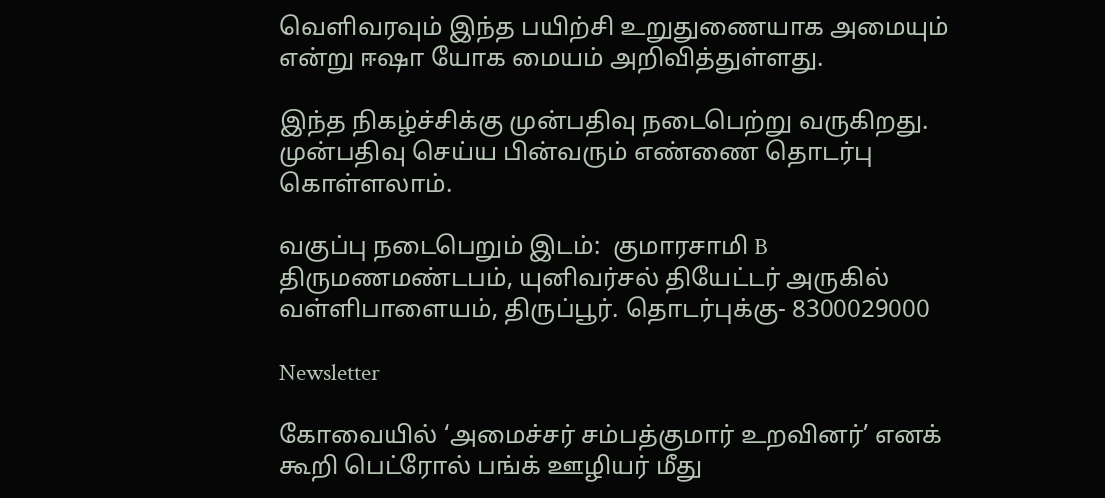வெளிவரவும் இந்த பயிற்சி உறுதுணையாக அமையும் என்று ஈஷா யோக மையம் அறிவித்துள்ளது.

இந்த நிகழ்ச்சிக்கு முன்பதிவு நடைபெற்று வருகிறது. முன்பதிவு செய்ய பின்வரும் எண்ணை தொடர்பு கொள்ளலாம்.

வகுப்பு நடைபெறும் இடம்:  குமாரசாமி B திருமணமண்டபம், யுனிவர்சல் தியேட்டர் அருகில் வள்ளிபாளையம், திருப்பூர். தொடர்புக்கு- 8300029000

Newsletter

கோவையில் ‘அமைச்சர் சம்பத்குமார் உறவினர்’ எனக் கூறி பெட்ரோல் பங்க் ஊழியர் மீது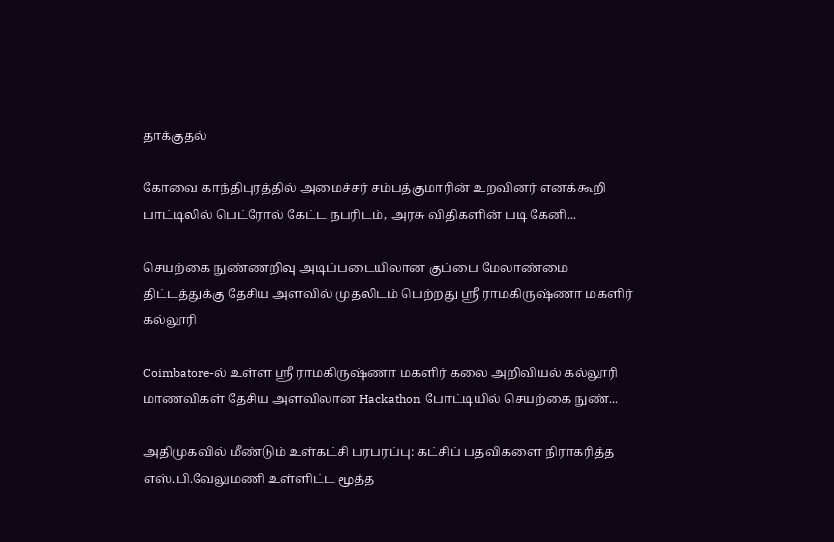தாக்குதல்

கோவை காந்திபுரத்தில் அமைச்சர் சம்பத்குமாரின் உறவினர் எனக்கூறி பாட்டிலில் பெட்ரோல் கேட்ட நபரிடம், அரசு விதிகளின் படி கேனி...

செயற்கை நுண்ணறிவு அடிப்படையிலான குப்பை மேலாண்மை திட்டத்துக்கு தேசிய அளவில் முதலிடம் பெற்றது ஶ்ரீ ராமகிருஷ்ணா மகளிர் கல்லூரி

Coimbatore-ல் உள்ள ஶ்ரீ ராமகிருஷ்ணா மகளிர் கலை அறிவியல் கல்லூரி மாணவிகள் தேசிய அளவிலான Hackathon போட்டியில் செயற்கை நுண்...

அதிமுகவில் மீண்டும் உள்கட்சி பரபரப்பு: கட்சிப் பதவிகளை நிராகரித்த எஸ்.பி.வேலுமணி உள்ளிட்ட மூத்த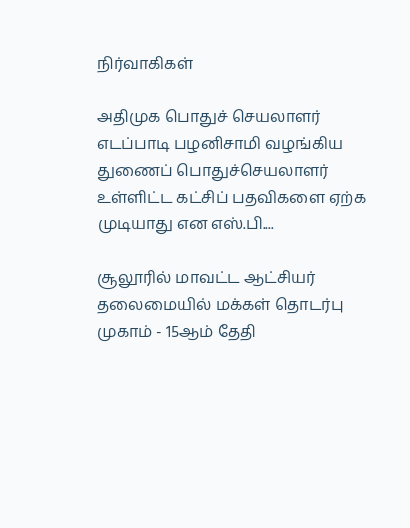நிர்வாகிகள்

அதிமுக பொதுச் செயலாளர் எடப்பாடி பழனிசாமி வழங்கிய துணைப் பொதுச்செயலாளர் உள்ளிட்ட கட்சிப் பதவிகளை ஏற்க முடியாது என எஸ்.பி....

சூலூரில் மாவட்ட ஆட்சியர் தலைமையில் மக்கள் தொடர்பு முகாம் - 15ஆம் தேதி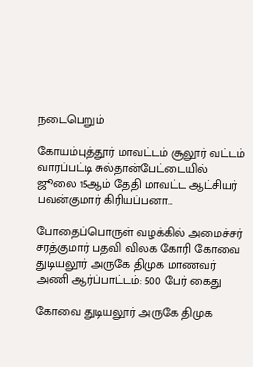நடைபெறும்

கோயம்புத்தூர் மாவட்டம் சூலூர் வட்டம் வாரப்பட்டி சுல்தான்பேட்டையில் ஜூலை 15ஆம் தேதி மாவட்ட ஆட்சியர் பவன்குமார் கிரியப்பனா...

போதைப்பொருள் வழக்கில் அமைச்சர் சரத்குமார் பதவி விலக கோரி கோவை துடியலூர் அருகே திமுக மாணவர் அணி ஆர்ப்பாட்டம்: 500 பேர் கைது

கோவை துடியலூர் அருகே திமுக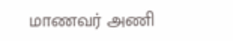மாணவர் அணி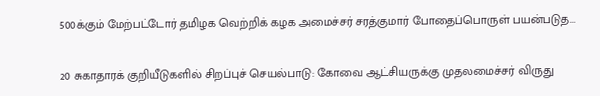500க்கும் மேற்பட்டோர் தமிழக வெற்றிக் கழக அமைச்சர் சரத்குமார் போதைப்பொருள் பயன்படுத...

20 சுகாதாரக் குறியீடுகளில் சிறப்புச் செயல்பாடு: கோவை ஆட்சியருக்கு முதலமைச்சர் விருது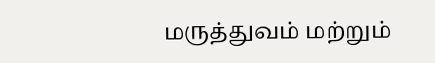மருத்துவம் மற்றும்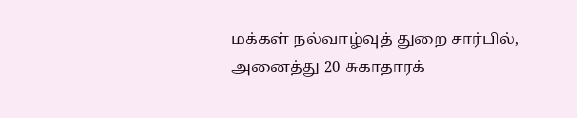மக்கள் நல்வாழ்வுத் துறை சார்பில், அனைத்து 20 சுகாதாரக்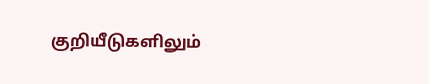குறியீடுகளிலும்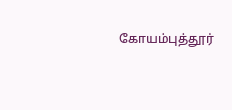கோயம்புத்தூர்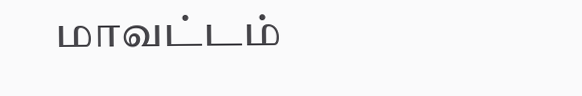மாவட்டம்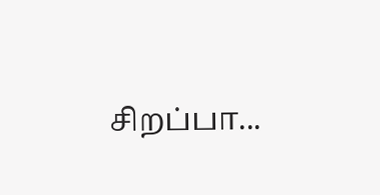சிறப்பா...